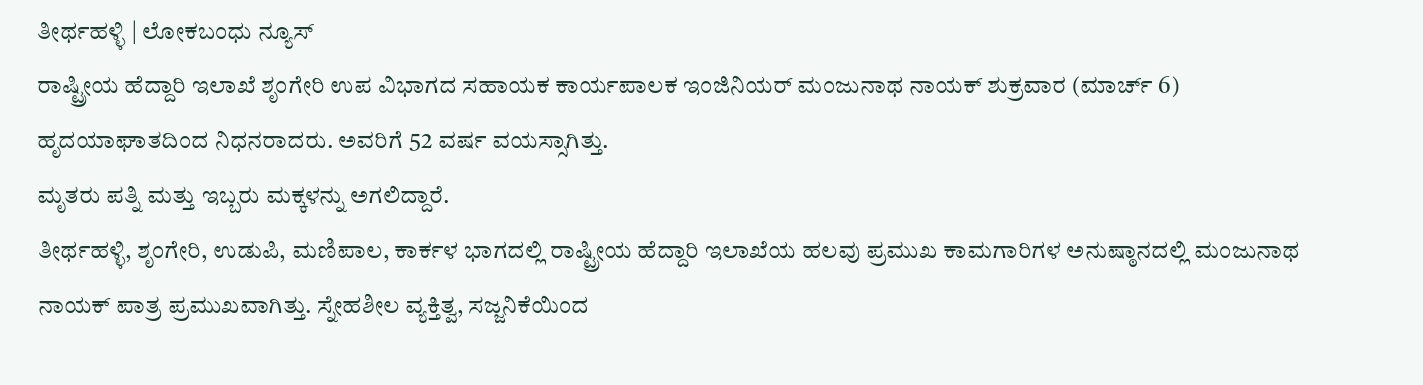ತೀರ್ಥಹಳ್ಳಿ | ಲೋಕಬಂಧು ನ್ಯೂಸ್
ರಾಷ್ಟ್ರೀಯ ಹೆದ್ದಾರಿ ಇಲಾಖೆ ಶೃಂಗೇರಿ ಉಪ ವಿಭಾಗದ ಸಹಾಯಕ ಕಾರ್ಯಪಾಲಕ ಇಂಜಿನಿಯರ್ ಮಂಜುನಾಥ ನಾಯಕ್ ಶುಕ್ರವಾರ (ಮಾರ್ಚ್ 6) ಹೃದಯಾಘಾತದಿಂದ ನಿಧನರಾದರು. ಅವರಿಗೆ 52 ವರ್ಷ ವಯಸ್ಸಾಗಿತ್ತು.
ಮೃತರು ಪತ್ನಿ ಮತ್ತು ಇಬ್ಬರು ಮಕ್ಕಳನ್ನು ಅಗಲಿದ್ದಾರೆ.
ತೀರ್ಥಹಳ್ಳಿ, ಶೃಂಗೇರಿ, ಉಡುಪಿ, ಮಣಿಪಾಲ, ಕಾರ್ಕಳ ಭಾಗದಲ್ಲಿ ರಾಷ್ಟ್ರೀಯ ಹೆದ್ದಾರಿ ಇಲಾಖೆಯ ಹಲವು ಪ್ರಮುಖ ಕಾಮಗಾರಿಗಳ ಅನುಷ್ಠಾನದಲ್ಲಿ ಮಂಜುನಾಥ ನಾಯಕ್ ಪಾತ್ರ ಪ್ರಮುಖವಾಗಿತ್ತು. ಸ್ನೇಹಶೀಲ ವ್ಯಕ್ತಿತ್ವ, ಸಜ್ಜನಿಕೆಯಿಂದ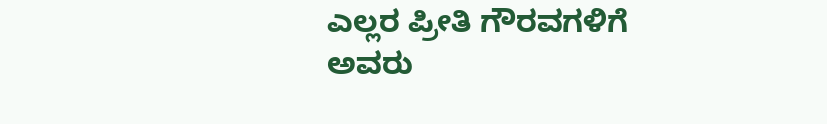ಎಲ್ಲರ ಪ್ರೀತಿ ಗೌರವಗಳಿಗೆ ಅವರು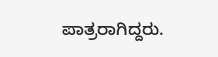ಪಾತ್ರರಾಗಿದ್ದರು.